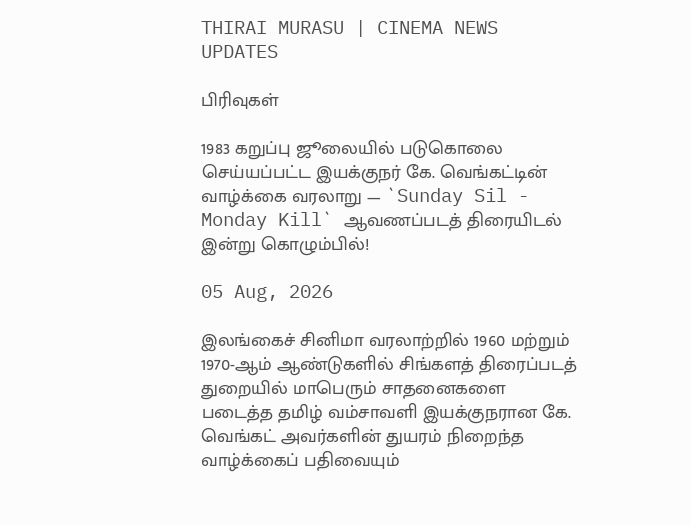THIRAI MURASU | CINEMA NEWS UPDATES

பிரிவுகள்

1983 கறுப்பு ஜூலையில் படுகொலை செய்யப்பட்ட இயக்குநர் கே. வெங்கட்டின் வாழ்க்கை வரலாறு — `Sunday Sil - Monday Kill` ஆவணப்படத் திரையிடல் இன்று கொழும்பில்!

05 Aug, 2026

இலங்கைச் சினிமா வரலாற்றில் 1960 மற்றும் 1970-ஆம் ஆண்டுகளில் சிங்களத் திரைப்படத் துறையில் மாபெரும் சாதனைகளை படைத்த தமிழ் வம்சாவளி இயக்குநரான கே. வெங்கட் அவர்களின் துயரம் நிறைந்த வாழ்க்கைப் பதிவையும்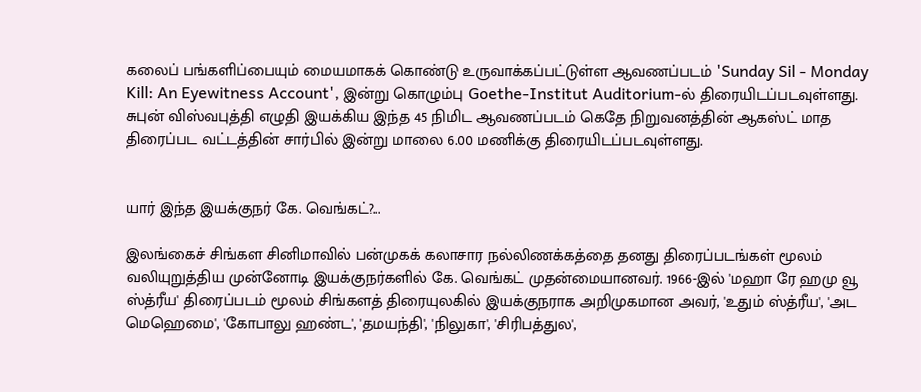கலைப் பங்களிப்பையும் மையமாகக் கொண்டு உருவாக்கப்பட்டுள்ள ஆவணப்படம் 'Sunday Sil - Monday Kill: An Eyewitness Account', இன்று கொழும்பு Goethe-Institut Auditorium-ல் திரையிடப்படவுள்ளது. சுபுன் விஸ்வபுத்தி எழுதி இயக்கிய இந்த 45 நிமிட ஆவணப்படம் கெதே நிறுவனத்தின் ஆகஸ்ட் மாத திரைப்பட வட்டத்தின் சார்பில் இன்று மாலை 6.00 மணிக்கு திரையிடப்படவுள்ளது.


யார் இந்த இயக்குநர் கே. வெங்கட்?...

இலங்கைச் சிங்கள சினிமாவில் பன்முகக் கலாசார நல்லிணக்கத்தை தனது திரைப்படங்கள் மூலம் வலியுறுத்திய முன்னோடி இயக்குநர்களில் கே. வெங்கட் முதன்மையானவர். 1966-இல் 'மஹா ரே ஹமு வூ ஸ்த்ரீய' திரைப்படம் மூலம் சிங்களத் திரையுலகில் இயக்குநராக அறிமுகமான அவர், 'உதும் ஸ்த்ரீய', 'அட மெஹெமை', 'கோபாலு ஹண்ட', 'தமயந்தி', 'நிலுகா', 'சிரிபத்துல',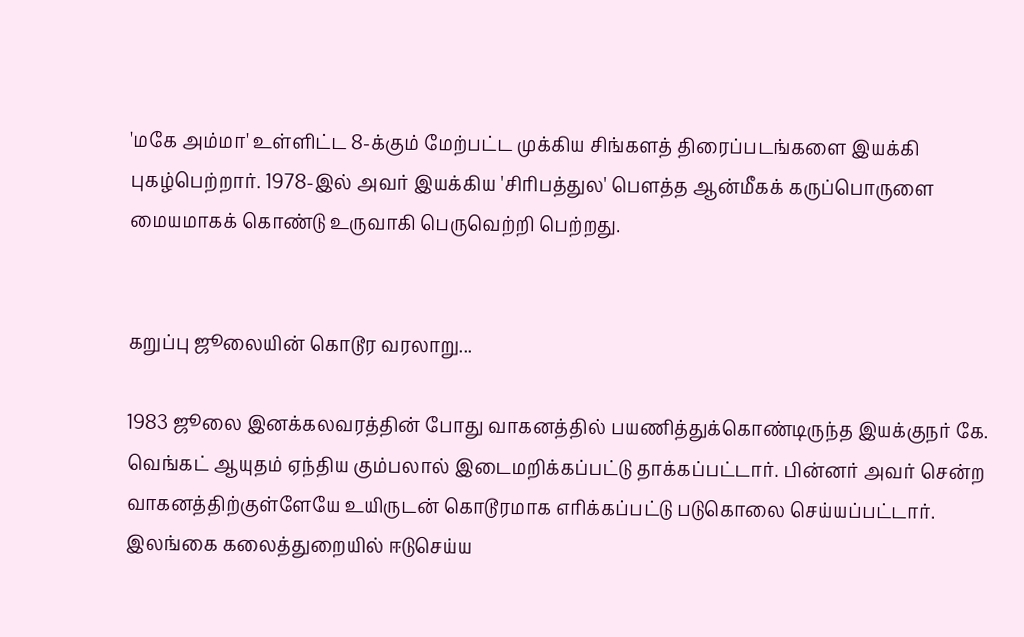'மகே அம்மா' உள்ளிட்ட 8-க்கும் மேற்பட்ட முக்கிய சிங்களத் திரைப்படங்களை இயக்கி புகழ்பெற்றார். 1978-இல் அவர் இயக்கிய 'சிரிபத்துல' பௌத்த ஆன்மீகக் கருப்பொருளை மையமாகக் கொண்டு உருவாகி பெருவெற்றி பெற்றது.


கறுப்பு ஜூலையின் கொடூர வரலாறு...

1983 ஜூலை இனக்கலவரத்தின் போது வாகனத்தில் பயணித்துக்கொண்டிருந்த இயக்குநர் கே. வெங்கட் ஆயுதம் ஏந்திய கும்பலால் இடைமறிக்கப்பட்டு தாக்கப்பட்டார். பின்னர் அவர் சென்ற வாகனத்திற்குள்ளேயே உயிருடன் கொடூரமாக எரிக்கப்பட்டு படுகொலை செய்யப்பட்டார். இலங்கை கலைத்துறையில் ஈடுசெய்ய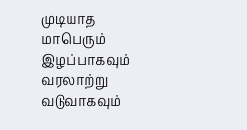முடியாத மாபெரும் இழப்பாகவும் வரலாற்று வடுவாகவும்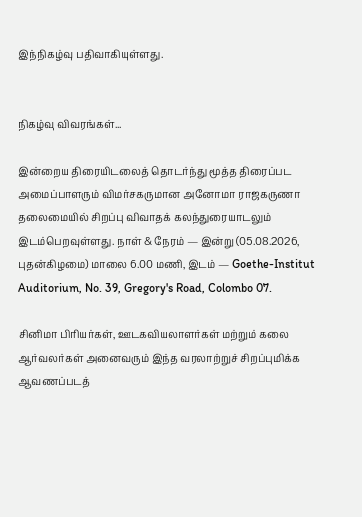இந்நிகழ்வு பதிவாகியுள்ளது.


நிகழ்வு விவரங்கள்...

இன்றைய திரையிடலைத் தொடர்ந்து மூத்த திரைப்பட அமைப்பாளரும் விமர்சகருமான அனோமா ராஜகருணா தலைமையில் சிறப்பு விவாதக் கலந்துரையாடலும் இடம்பெறவுள்ளது. நாள் & நேரம் — இன்று (05.08.2026, புதன்கிழமை) மாலை 6.00 மணி, இடம் — Goethe-Institut Auditorium, No. 39, Gregory's Road, Colombo 07.

சினிமா பிரியர்கள், ஊடகவியலாளர்கள் மற்றும் கலை ஆர்வலர்கள் அனைவரும் இந்த வரலாற்றுச் சிறப்புமிக்க ஆவணப்படத்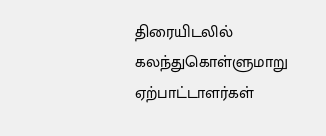திரையிடலில் கலந்துகொள்ளுமாறு ஏற்பாட்டாளர்கள்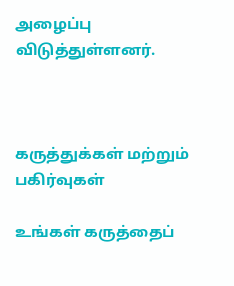அழைப்பு விடுத்துள்ளனர்.



கருத்துக்கள் மற்றும் பகிர்வுகள்

உங்கள் கருத்தைப்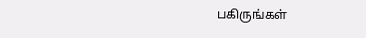பகிருங்கள்